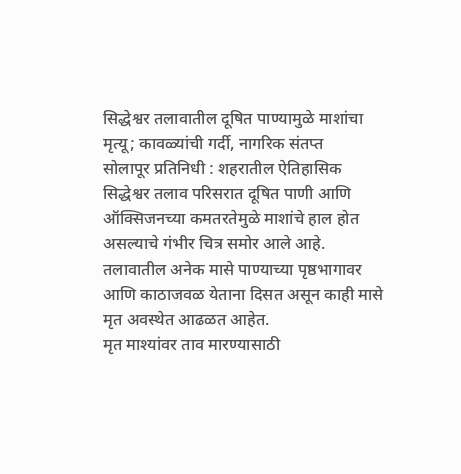सिद्धेश्वर तलावातील दूषित पाण्यामुळे माशांचा मृत्यू; कावळ्यांची गर्दी, नागरिक संतप्त
सोलापूर प्रतिनिधी : शहरातील ऐतिहासिक सिद्धेश्वर तलाव परिसरात दूषित पाणी आणि ऑक्सिजनच्या कमतरतेमुळे माशांचे हाल होत असल्याचे गंभीर चित्र समोर आले आहे. तलावातील अनेक मासे पाण्याच्या पृष्ठभागावर आणि काठाजवळ येताना दिसत असून काही मासे मृत अवस्थेत आढळत आहेत.
मृत माश्यांवर ताव मारण्यासाठी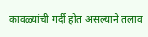कावळ्यांची गर्दी होत असल्याने तलाव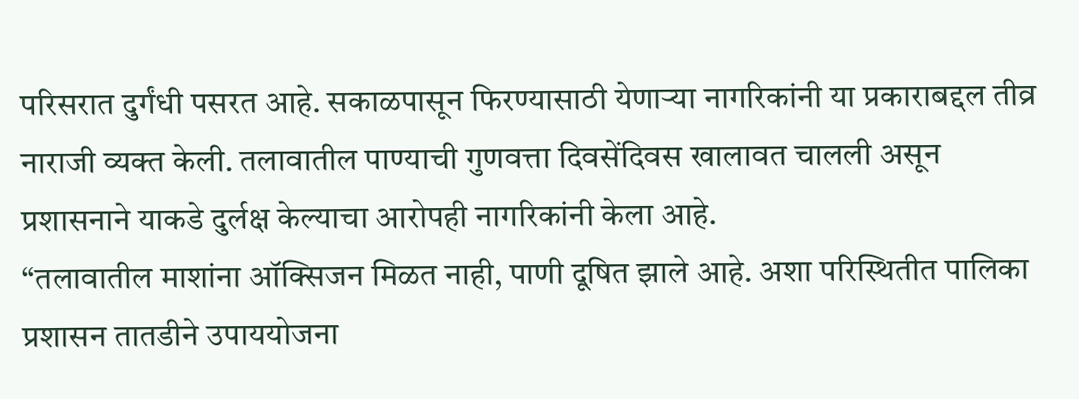परिसरात दुर्गंधी पसरत आहे. सकाळपासून फिरण्यासाठी येणाऱ्या नागरिकांनी या प्रकाराबद्दल तीव्र नाराजी व्यक्त केली. तलावातील पाण्याची गुणवत्ता दिवसेंदिवस खालावत चालली असून प्रशासनाने याकडे दुर्लक्ष केल्याचा आरोपही नागरिकांनी केला आहे.
“तलावातील माशांना ऑक्सिजन मिळत नाही, पाणी दूषित झाले आहे. अशा परिस्थितीत पालिका प्रशासन तातडीने उपाययोजना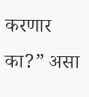करणार का?” असा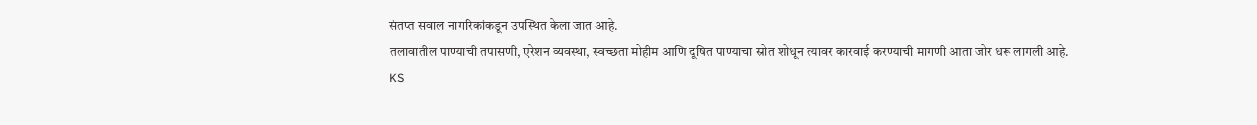संतप्त सवाल नागरिकांकडून उपस्थित केला जात आहे.
तलावातील पाण्याची तपासणी, एरेशन व्यवस्था, स्वच्छता मोहीम आणि दूषित पाण्याचा स्रोत शोधून त्यावर कारवाई करण्याची मागणी आता जोर धरू लागली आहे.
KS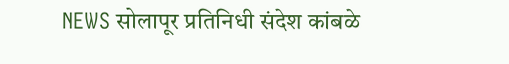NEWS सोलापूर प्रतिनिधी संदेश कांबळे